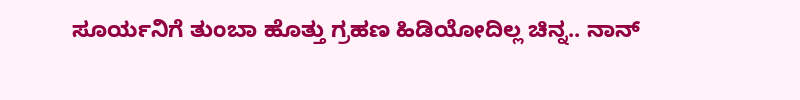ಸೂರ್ಯನಿಗೆ ತುಂಬಾ ಹೊತ್ತು ಗ್ರಹಣ ಹಿಡಿಯೋದಿಲ್ಲ ಚಿನ್ನ.. ನಾನ್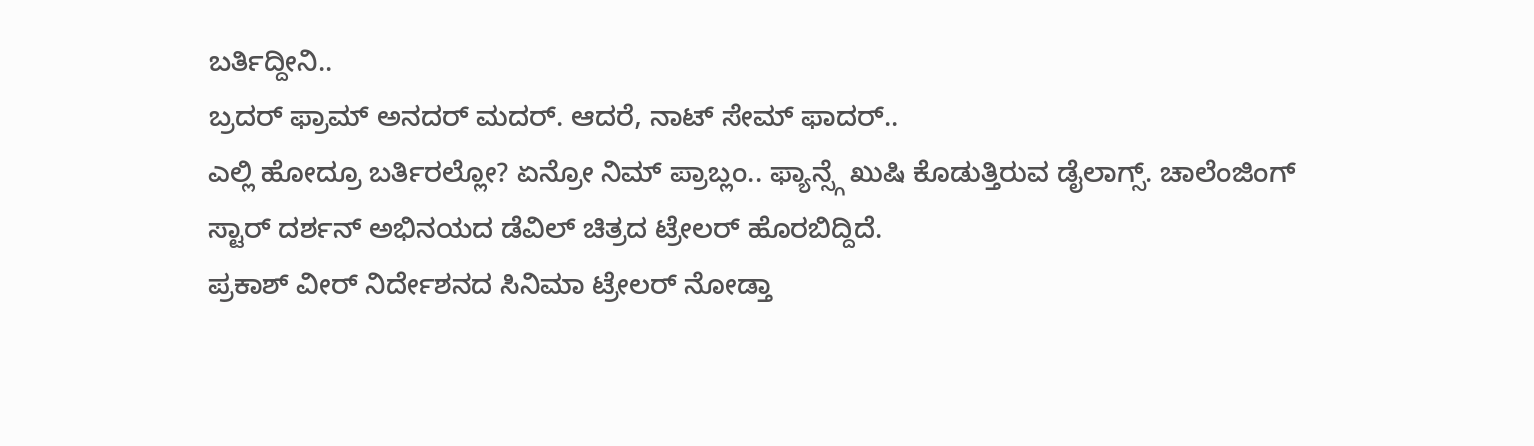ಬರ್ತಿದ್ದೀನಿ..
ಬ್ರದರ್ ಫ್ರಾಮ್ ಅನದರ್ ಮದರ್. ಆದರೆ, ನಾಟ್ ಸೇಮ್ ಫಾದರ್..
ಎಲ್ಲಿ ಹೋದ್ರೂ ಬರ್ತಿರಲ್ಲೋ? ಏನ್ರೋ ನಿಮ್ ಪ್ರಾಬ್ಲಂ.. ಫ್ಯಾನ್ಸ್ಗೆ ಖುಷಿ ಕೊಡುತ್ತಿರುವ ಡೈಲಾಗ್ಸ್. ಚಾಲೆಂಜಿಂಗ್ ಸ್ಟಾರ್ ದರ್ಶನ್ ಅಭಿನಯದ ಡೆವಿಲ್ ಚಿತ್ರದ ಟ್ರೇಲರ್ ಹೊರಬಿದ್ದಿದೆ.
ಪ್ರಕಾಶ್ ವೀರ್ ನಿರ್ದೇಶನದ ಸಿನಿಮಾ ಟ್ರೇಲರ್ ನೋಡ್ತಾ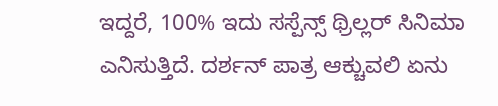ಇದ್ದರೆ, 100% ಇದು ಸಸ್ಪೆನ್ಸ್ ಥ್ರಿಲ್ಲರ್ ಸಿನಿಮಾ ಎನಿಸುತ್ತಿದೆ. ದರ್ಶನ್ ಪಾತ್ರ ಆಕ್ಚುವಲಿ ಏನು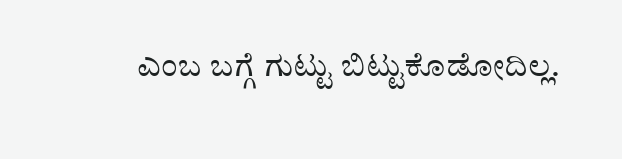ಎಂಬ ಬಗ್ಗೆ ಗುಟ್ಟು ಬಿಟ್ಟುಕೊಡೋದಿಲ್ಲ.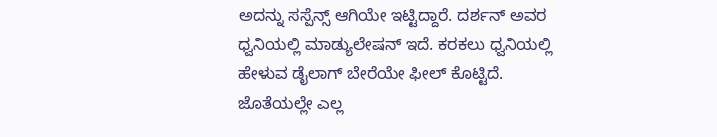ಅದನ್ನು ಸಸ್ಪೆನ್ಸ್ ಆಗಿಯೇ ಇಟ್ಟಿದ್ದಾರೆ. ದರ್ಶನ್ ಅವರ ಧ್ವನಿಯಲ್ಲಿ ಮಾಡ್ಯುಲೇಷನ್ ಇದೆ. ಕರಕಲು ಧ್ವನಿಯಲ್ಲಿ ಹೇಳುವ ಡೈಲಾಗ್ ಬೇರೆಯೇ ಫೀಲ್ ಕೊಟ್ಟಿದೆ. ಜೊತೆಯಲ್ಲೇ ಎಲ್ಲ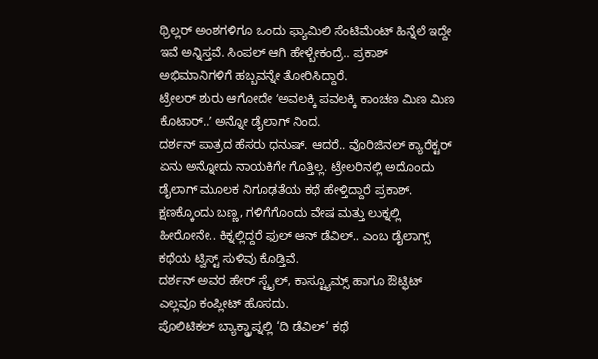ಥ್ರಿಲ್ಲರ್ ಅಂಶಗಳಿಗೂ ಒಂದು ಫ್ಯಾಮಿಲಿ ಸೆಂಟಿಮೆಂಟ್ ಹಿನ್ನೆಲೆ ಇದ್ದೇ ಇವೆ ಅನ್ನಿಸ್ತವೆ. ಸಿಂಪಲ್ ಆಗಿ ಹೇಳ್ಬೇಕಂದ್ರೆ.. ಪ್ರಕಾಶ್ ಅಭಿಮಾನಿಗಳಿಗೆ ಹಬ್ಬವನ್ನೇ ತೋರಿಸಿದ್ದಾರೆ.
ಟ್ರೇಲರ್ ಶುರು ಆಗೋದೇ ʻಅವಲಕ್ಕಿ ಪವಲಕ್ಕಿ ಕಾಂಚಣ ಮಿಣ ಮಿಣ ಕೊಟಾರ್..ʼ ಅನ್ನೋ ಡೈಲಾಗ್ ನಿಂದ.
ದರ್ಶನ್ ಪಾತ್ರದ ಹೆಸರು ಧನುಷ್. ಆದರೆ.. ವೊರಿಜಿನಲ್ ಕ್ಯಾರೆಕ್ಟರ್ ಏನು ಅನ್ನೋದು ನಾಯಕಿಗೇ ಗೊತ್ತಿಲ್ಲ. ಟ್ರೇಲರಿನಲ್ಲಿ ಅದೊಂದು ಡೈಲಾಗ್ ಮೂಲಕ ನಿಗೂಢತೆಯ ಕಥೆ ಹೇಳ್ತಿದ್ದಾರೆ ಪ್ರಕಾಶ್. ಕ್ಷಣಕ್ಕೊಂದು ಬಣ್ಣ, ಗಳಿಗೆಗೊಂದು ವೇಷ ಮತ್ತು ಲುಕ್ನಲ್ಲಿ ಹೀರೋನೇ.. ಕಿಕ್ನಲ್ಲಿದ್ದರೆ ಫುಲ್ ಆನ್ ಡೆವಿಲ್.. ಎಂಬ ಡೈಲಾಗ್ಸ್ ಕಥೆಯ ಟ್ವಿಸ್ಟ್ ಸುಳಿವು ಕೊಡ್ತಿವೆ.
ದರ್ಶನ್ ಅವರ ಹೇರ್ ಸ್ಟೈಲ್, ಕಾಸ್ಟ್ಯೂಮ್ಸ್ ಹಾಗೂ ಔಟ್ಫಿಟ್ ಎಲ್ಲವೂ ಕಂಪ್ಲೀಟ್ ಹೊಸದು.
ಪೊಲಿಟಿಕಲ್ ಬ್ಯಾಕ್ಡ್ರಾಪ್ನಲ್ಲಿ ‘ದಿ ಡೆವಿಲ್’ ಕಥೆ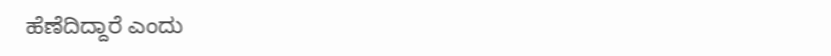ಹೆಣೆದಿದ್ದಾರೆ ಎಂದು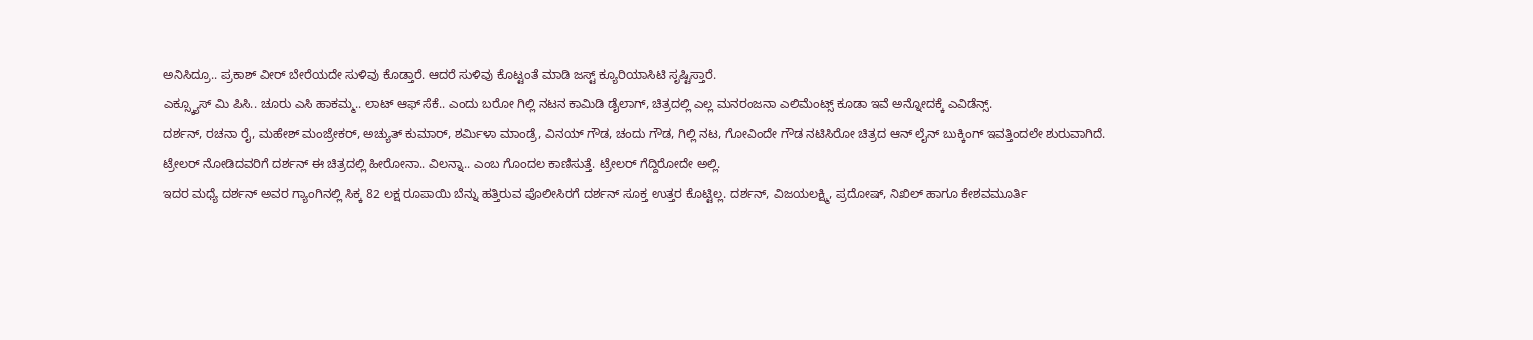ಅನಿಸಿದ್ರೂ.. ಪ್ರಕಾಶ್ ವೀರ್ ಬೇರೆಯದೇ ಸುಳಿವು ಕೊಡ್ತಾರೆ. ಆದರೆ ಸುಳಿವು ಕೊಟ್ಟಂತೆ ಮಾಡಿ ಜಸ್ಟ್ ಕ್ಯೂರಿಯಾಸಿಟಿ ಸೃಷ್ಟಿಸ್ತಾರೆ.
ಎಕ್ಸ್ಕ್ಯೂಸ್ ಮಿ ಪಿಸಿ.. ಚೂರು ಎಸಿ ಹಾಕಮ್ಮ.. ಲಾಟ್ ಆಫ್ ಸೆಕೆ.. ಎಂದು ಬರೋ ಗಿಲ್ಲಿ ನಟನ ಕಾಮಿಡಿ ಡೈಲಾಗ್, ಚಿತ್ರದಲ್ಲಿ ಎಲ್ಲ ಮನರಂಜನಾ ಎಲಿಮೆಂಟ್ಸ್ ಕೂಡಾ ಇವೆ ಅನ್ನೋದಕ್ಕೆ ಎವಿಡೆನ್ಸ್.
ದರ್ಶನ್, ರಚನಾ ರೈ, ಮಹೇಶ್ ಮಂಜ್ರೇಕರ್, ಅಚ್ಯುತ್ ಕುಮಾರ್, ಶರ್ಮಿಳಾ ಮಾಂಡ್ರೆ, ವಿನಯ್ ಗೌಡ, ಚಂದು ಗೌಡ, ಗಿಲ್ಲಿ ನಟ, ಗೋವಿಂದೇ ಗೌಡ ನಟಿಸಿರೋ ಚಿತ್ರದ ಆನ್ ಲೈನ್ ಬುಕ್ಕಿಂಗ್ ಇವತ್ತಿಂದಲೇ ಶುರುವಾಗಿದೆ.
ಟ್ರೇಲರ್ ನೋಡಿದವರಿಗೆ ದರ್ಶನ್ ಈ ಚಿತ್ರದಲ್ಲಿ ಹೀರೋನಾ.. ವಿಲನ್ನಾ.. ಎಂಬ ಗೊಂದಲ ಕಾಣಿಸುತ್ತೆ. ಟ್ರೇಲರ್ ಗೆದ್ದಿರೋದೇ ಅಲ್ಲಿ.
ಇದರ ಮಧ್ಯೆ ದರ್ಶನ್ ಅವರ ಗ್ಯಾಂಗಿನಲ್ಲಿ ಸಿಕ್ಕ 82 ಲಕ್ಷ ರೂಪಾಯಿ ಬೆನ್ನು ಹತ್ತಿರುವ ಪೊಲೀಸಿರಗೆ ದರ್ಶನ್ ಸೂಕ್ತ ಉತ್ತರ ಕೊಟ್ಟಿಲ್ಲ. ದರ್ಶನ್, ವಿಜಯಲಕ್ಷ್ಮಿ, ಪ್ರದೋಷ್, ನಿಖಿಲ್ ಹಾಗೂ ಕೇಶವಮೂರ್ತಿ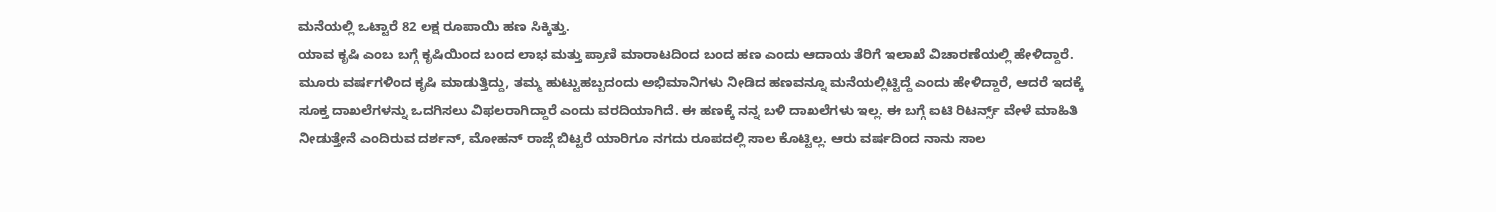ಮನೆಯಲ್ಲಿ ಒಟ್ಟಾರೆ 82 ಲಕ್ಷ ರೂಪಾಯಿ ಹಣ ಸಿಕ್ಕಿತ್ತು.
ಯಾವ ಕೃಷಿ ಎಂಬ ಬಗ್ಗೆ ಕೃಷಿಯಿಂದ ಬಂದ ಲಾಭ ಮತ್ತು ಪ್ರಾಣಿ ಮಾರಾಟದಿಂದ ಬಂದ ಹಣ ಎಂದು ಆದಾಯ ತೆರಿಗೆ ಇಲಾಖೆ ವಿಚಾರಣೆಯಲ್ಲಿ ಹೇಳಿದ್ದಾರೆ. ಮೂರು ವರ್ಷಗಳಿಂದ ಕೃಷಿ ಮಾಡುತ್ತಿದ್ದು, ತಮ್ಮ ಹುಟ್ಟುಹಬ್ಬದಂದು ಅಭಿಮಾನಿಗಳು ನೀಡಿದ ಹಣವನ್ನೂ ಮನೆಯಲ್ಲಿಟ್ಟಿದ್ದೆ ಎಂದು ಹೇಳಿದ್ದಾರೆ, ಆದರೆ ಇದಕ್ಕೆ ಸೂಕ್ತ ದಾಖಲೆಗಳನ್ನು ಒದಗಿಸಲು ವಿಫಲರಾಗಿದ್ದಾರೆ ಎಂದು ವರದಿಯಾಗಿದೆ. ಈ ಹಣಕ್ಕೆ ನನ್ನ ಬಳಿ ದಾಖಲೆಗಳು ಇಲ್ಲ. ಈ ಬಗ್ಗೆ ಐಟಿ ರಿಟರ್ನ್ಸ್ ವೇಳೆ ಮಾಹಿತಿ ನೀಡುತ್ತೇನೆ ಎಂದಿರುವ ದರ್ಶನ್, ಮೋಹನ್ ರಾಜ್ಗೆ ಬಿಟ್ಟರೆ ಯಾರಿಗೂ ನಗದು ರೂಪದಲ್ಲಿ ಸಾಲ ಕೊಟ್ಟಿಲ್ಲ. ಆರು ವರ್ಷದಿಂದ ನಾನು ಸಾಲ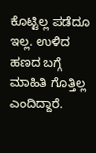ಕೊಟ್ಟಿಲ್ಲ ಪಡೆದೂ ಇಲ್ಲ. ಉಳಿದ ಹಣದ ಬಗ್ಗೆ ಮಾಹಿತಿ ಗೊತ್ತಿಲ್ಲ ಎಂದಿದ್ದಾರೆ.